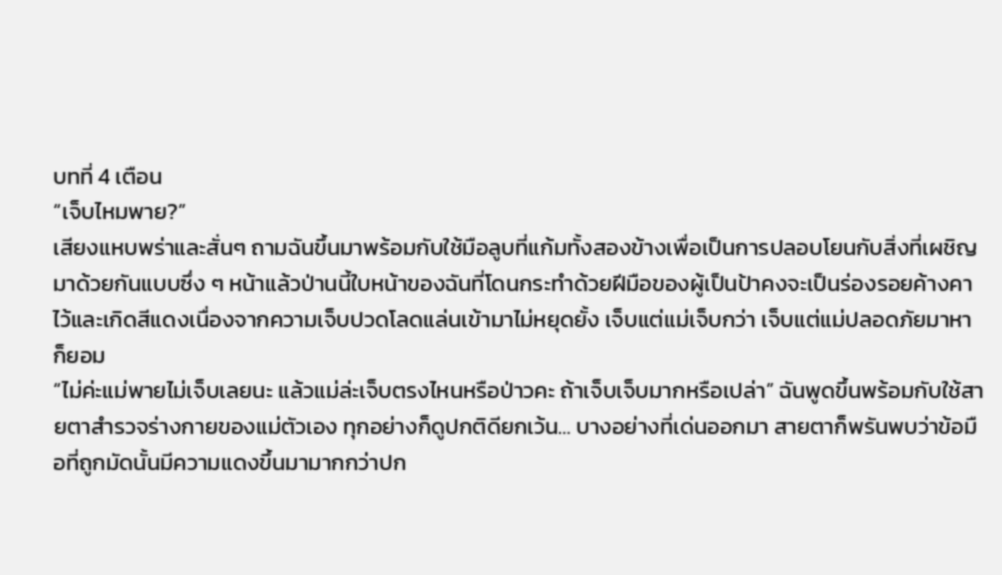บทที่ 4 เตือน
“เจ็บไหมพาย?”
เสียงแหบพร่าและสั่นๆ ถามฉันขึ้นมาพร้อมกับใช้มือลูบที่แก้มทั้งสองข้างเพื่อเป็นการปลอบโยนกับสิ่งที่เผชิญมาด้วยกันแบบซึ่ง ๆ หน้าแล้วป่านนี้ใบหน้าของฉันที่โดนกระทำด้วยฝีมือของผู้เป็นป้าคงจะเป็นร่องรอยค้างคาไว้และเกิดสีแดงเนื่องจากความเจ็บปวดโลดแล่นเข้ามาไม่หยุดยั้ง เจ็บแต่แม่เจ็บกว่า เจ็บแต่แม่ปลอดภัยมาหาก็ยอม
“ไม่ค่ะแม่พายไม่เจ็บเลยนะ แล้วแม่ล่ะเจ็บตรงไหนหรือป่าวคะ ถ้าเจ็บเจ็บมากหรือเปล่า” ฉันพูดขึ้นพร้อมกับใช้สายตาสำรวจร่างกายของแม่ตัวเอง ทุกอย่างก็ดูปกติดียกเว้น… บางอย่างที่เด่นออกมา สายตาก็พรันพบว่าข้อมือที่ถูกมัดนั้นมีความแดงขึ้นมามากกว่าปก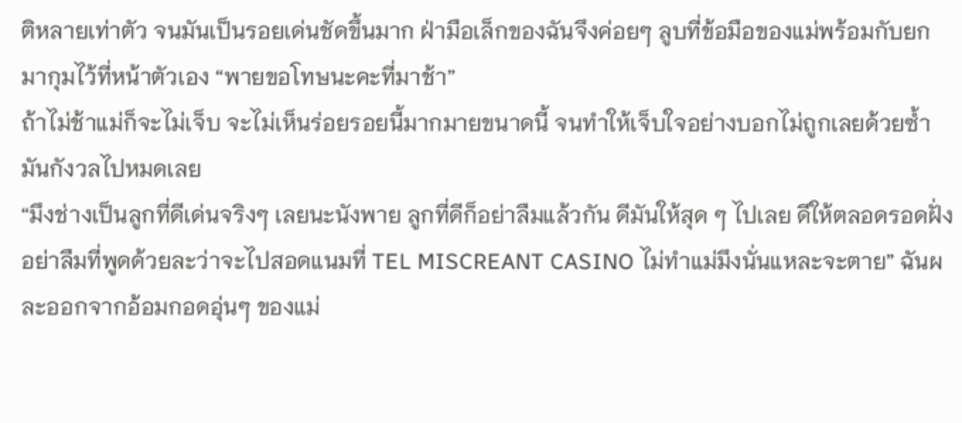ติหลายเท่าตัว จนมันเป็นรอยเด่นชัดขึ้นมาก ฝ่ามือเล็กของฉันจึงค่อยๆ ลูบที่ข้อมือของแม่พร้อมกับยกมากุมไว้ที่หน้าตัวเอง “พายขอโทษนะคะที่มาช้า”
ถ้าไม่ช้าแม่ก็จะไม่เจ็บ จะไม่เห็นร่อยรอยนี้มากมายขนาดนี้ จนทำให้เจ็บใจอย่างบอกไม่ถูกเลยด้วยซ้ำ มันกังวลไปหมดเลย
“มึงช่างเป็นลูกที่ดีเด่นจริงๆ เลยนะนังพาย ลูกที่ดีก็อย่าลืมแล้วกัน ดีมันให้สุด ๆ ไปเลย ดีให้ตลอดรอดฝั่ง อย่าลืมที่พูดด้วยละว่าจะไปสอดแนมที่ TEL MISCREANT CASINO ไม่ทำแม่มึงนั่นแหละจะตาย” ฉันผละออกจากอ้อมกอดอุ่นๆ ของแม่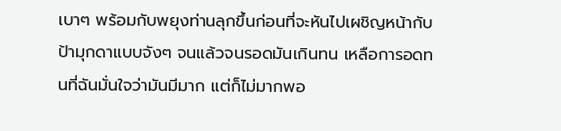เบาๆ พร้อมกับพยุงท่านลุกขึ้นก่อนที่จะหันไปเผชิญหน้ากับป้ามุกดาแบบจังๆ จนแล้วจนรอดมันเกินทน เหลือการอดทนที่ฉันมั่นใจว่ามันมีมาก แต่ก็ไม่มากพอ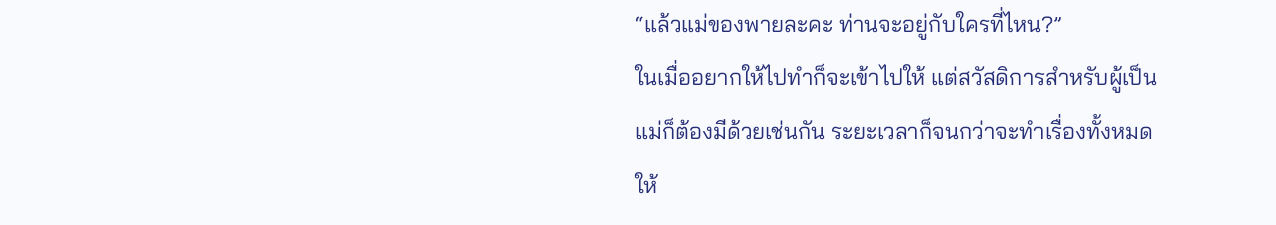“แล้วแม่ของพายละคะ ท่านจะอยู่กับใครที่ไหน?”
ในเมื่ออยากให้ไปทำก็จะเข้าไปให้ แต่สวัสดิการสำหรับผู้เป็นแม่ก็ต้องมีด้วยเช่นกัน ระยะเวลาก็จนกว่าจะทำเรื่องทั้งหมดให้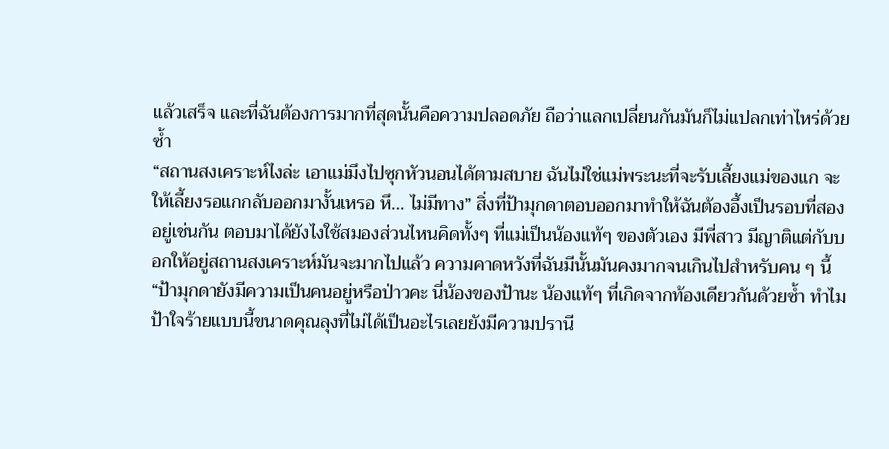แล้วเสร็จ และที่ฉันต้องการมากที่สุดนั้นคือความปลอดภัย ถือว่าแลกเปลี่ยนกันมันก็ไม่แปลกเท่าไหร่ด้วยซ้ำ
“สถานสงเคราะห์ไงล่ะ เอาแม่มึงไปซุกหัวนอนได้ตามสบาย ฉันไม่ใช่แม่พระนะที่จะรับเลี้ยงแม่ของแก จะให้เลี้ยงรอแกกลับออกมางั้นเหรอ หึ… ไม่มีทาง” สิ่งที่ป้ามุกดาตอบออกมาทำให้ฉันต้องอึ้งเป็นรอบที่สองอยู่เช่นกัน ตอบมาได้ยังไงใช้สมองส่วนไหนคิดทั้งๆ ที่แม่เป็นน้องแท้ๆ ของตัวเอง มีพี่สาว มีญาติแต่กับบอกให้อยู่สถานสงเคราะห์มันจะมากไปแล้ว ความคาดหวังที่ฉันมีนั้นมันคงมากจนเกินไปสำหรับคน ๆ นี้
“ป้ามุกดายังมีความเป็นคนอยู่หรือป่าวคะ นี่น้องของป้านะ น้องแท้ๆ ที่เกิดจากท้องเดียวกันด้วยซ้ำ ทำไมป้าใจร้ายแบบนี้ขนาดคุณลุงที่ไม่ได้เป็นอะไรเลยยังมีความปรานี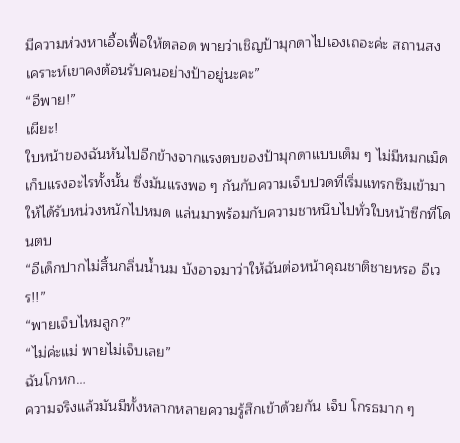มีความห่วงหาเอื้อเฟื้อให้ตลอด พายว่าเชิญป้ามุกดาไปเองเถอะค่ะ สถานสงเคราะห์เขาคงต้อนรับคนอย่างป้าอยู่นะคะ”
“อีพาย!”
เผียะ!
ใบหน้าของฉันหันไปอีกข้างจากแรงตบของป้ามุกดาแบบเต็ม ๆ ไม่มีหมกเม็ดเก็บแรงอะไรทั้งนั้น ซึ่งมันแรงพอ ๆ กันกับความเจ็บปวดที่เริ่มแทรกซึมเข้ามาให้ได้รับหน่วงหนักไปหมด แล่นมาพร้อมกับความชาหนึบไปทั่วใบหน้าซีกที่โดนตบ
“อีเด็กปากไม่สิ้นกลิ่นน้ำนม บังอาจมาว่าให้ฉันต่อหน้าคุณชาติชายหรอ อีเวร!!”
“พายเจ็บไหมลูก?”
“ไม่ค่ะแม่ พายไม่เจ็บเลย”
ฉันโกหก…
ความจริงแล้วมันมีทั้งหลากหลายความรู้สึกเข้าด้วยกัน เจ็บ โกรธมาก ๆ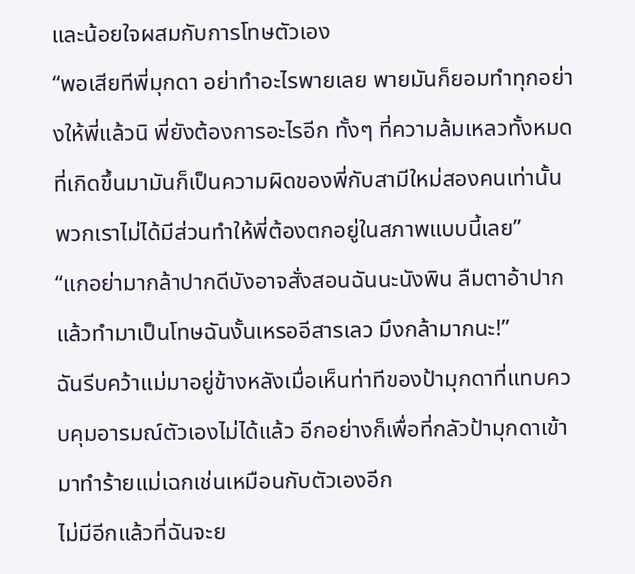และน้อยใจผสมกับการโทษตัวเอง
“พอเสียทีพี่มุกดา อย่าทำอะไรพายเลย พายมันก็ยอมทำทุกอย่างให้พี่แล้วนิ พี่ยังต้องการอะไรอีก ทั้งๆ ที่ความล้มเหลวทั้งหมดที่เกิดขึ้นมามันก็เป็นความผิดของพี่กับสามีใหม่สองคนเท่านั้น พวกเราไม่ได้มีส่วนทำให้พี่ต้องตกอยู่ในสภาพแบบนี้เลย”
“แกอย่ามากล้าปากดีบังอาจสั่งสอนฉันนะนังพิน ลืมตาอ้าปากแล้วทำมาเป็นโทษฉันงั้นเหรออีสารเลว มึงกล้ามากนะ!”
ฉันรีบคว้าแม่มาอยู่ข้างหลังเมื่อเห็นท่าทีของป้ามุกดาที่แทบควบคุมอารมณ์ตัวเองไม่ได้แล้ว อีกอย่างก็เพื่อที่กลัวป้ามุกดาเข้ามาทำร้ายแม่เฉกเช่นเหมือนกับตัวเองอีก
ไม่มีอีกแล้วที่ฉันจะย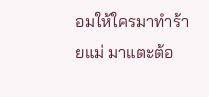อมให้ใครมาทำร้ายแม่ มาแตะต้อ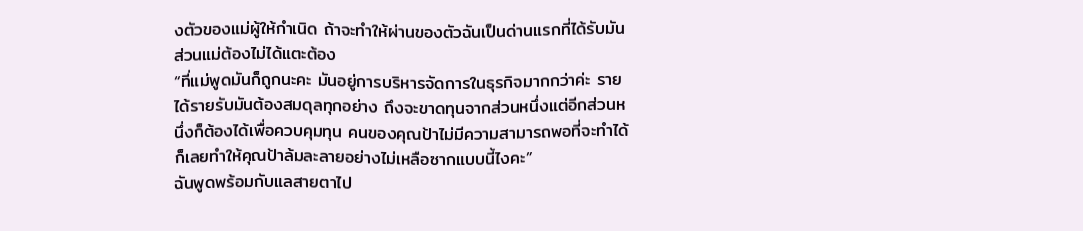งตัวของแม่ผู้ให้กำเนิด ถ้าจะทำให้ผ่านของตัวฉันเป็นด่านแรกที่ได้รับมัน ส่วนแม่ต้องไม่ได้แตะต้อง
“ที่แม่พูดมันก็ถูกนะคะ มันอยู่การบริหารจัดการในธุรกิจมากกว่าค่ะ รายได้รายรับมันต้องสมดุลทุกอย่าง ถึงจะขาดทุนจากส่วนหนึ่งแต่อีกส่วนหนึ่งก็ต้องได้เพื่อควบคุมทุน คนของคุณป้าไม่มีความสามารถพอที่จะทำได้ก็เลยทำให้คุณป้าล้มละลายอย่างไม่เหลือซากแบบนี้ไงคะ”
ฉันพูดพร้อมกับแลสายตาไป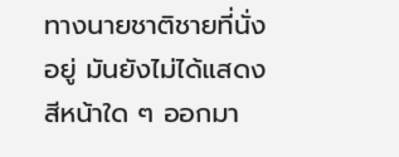ทางนายชาติชายที่นั่งอยู่ มันยังไม่ได้แสดงสีหน้าใด ๆ ออกมา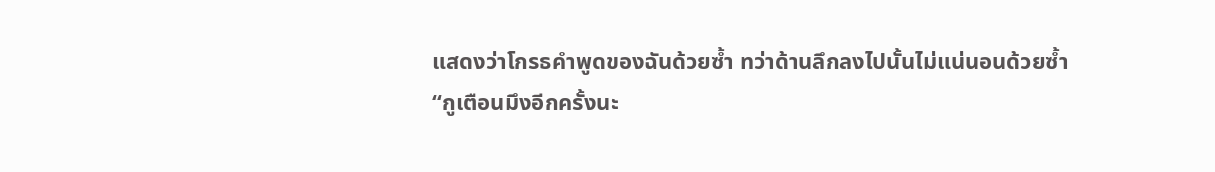แสดงว่าโกรธคำพูดของฉันด้วยซ้ำ ทว่าด้านลึกลงไปนั้นไม่แน่นอนด้วยซ้ำ
“กูเตือนมึงอีกครั้งนะ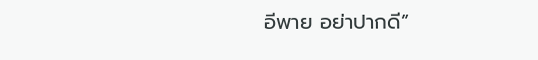อีพาย อย่าปากดี”